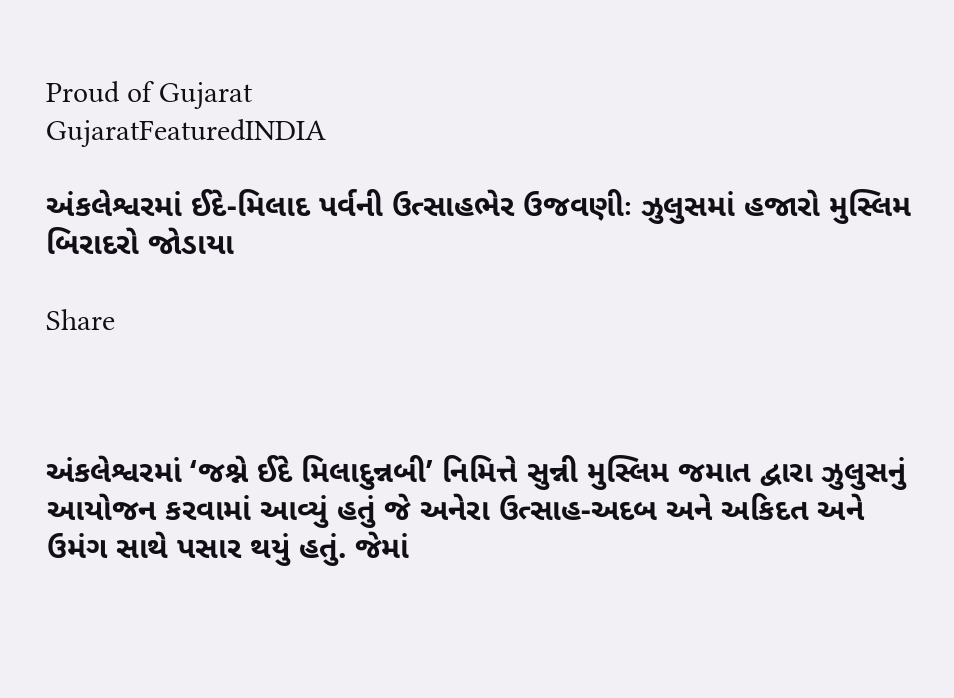Proud of Gujarat
GujaratFeaturedINDIA

અંકલેશ્વરમાં ઈદે-મિલાદ પર્વની ઉત્સાહભેર ઉજવણીઃ ઝુલુસમાં હજારો મુસ્લિમ બિરાદરો જોડાયા

Share



અંકલેશ્વરમાં ‘જશ્ને ઈદે મિલાદુન્નબી’ નિમિત્તે સુન્ની મુસ્લિમ જમાત દ્વારા ઝુલુસનું આયોજન કરવામાં આવ્યું હતું જે અનેરા ઉત્સાહ-અદબ અને અકિદત અને ઉમંગ સાથે પસાર થયું હતું. જેમાં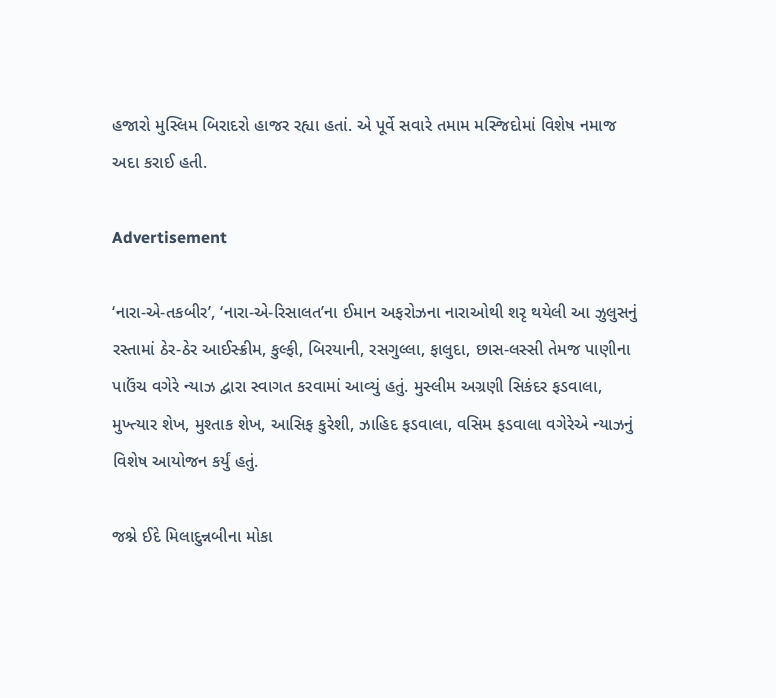હજારો મુસ્લિમ બિરાદરો હાજર રહ્યા હતાં. એ પૂર્વે સવારે તમામ મસ્જિદોમાં વિશેષ નમાજ અદા કરાઈ હતી.

Advertisement

‘નારા-એ-તકબીર’, ‘નારા-એ-રિસાલત’ના ઈમાન અફરોઝના નારાઓથી શરૃ થયેલી આ ઝુલુસનું રસ્તામાં ઠેર-ઠેર આઈસ્ક્રીમ, કુલ્ફી, બિરયાની, રસગુલ્લા, ફાલુદા, છાસ-લસ્સી તેમજ પાણીના પાઉંચ વગેરે ન્યાઝ દ્વારા સ્વાગત કરવામાં આવ્યું હતું. મુસ્લીમ અગ્રણી સિકંદર ફડવાલા, મુખ્ત્યાર શેખ, મુશ્તાક શેખ, આસિફ કુરેશી, ઝાહિદ ફડવાલા, વસિમ ફડવાલા વગેરેએ ન્યાઝનું વિશેષ આયોજન કર્યું હતું.

જશ્ને ઈદે મિલાદુન્નબીના મોકા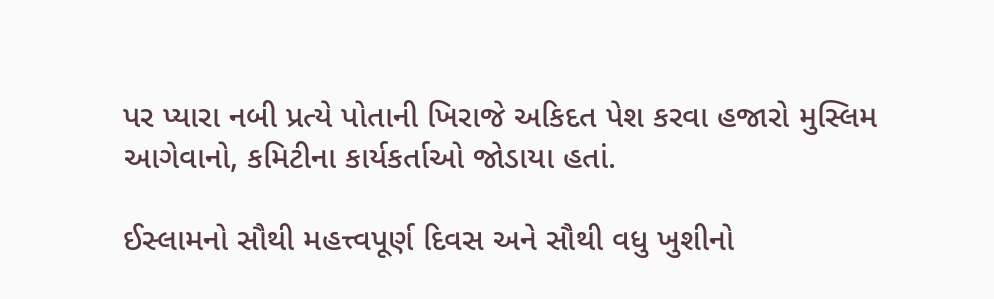પર પ્યારા નબી પ્રત્યે પોતાની ખિરાજે અકિદત પેશ કરવા હજારો મુસ્લિમ આગેવાનો, કમિટીના કાર્યકર્તાઓ જોડાયા હતાં.

ઈસ્લામનો સૌથી મહત્ત્વપૂર્ણ દિવસ અને સૌથી વધુ ખુશીનો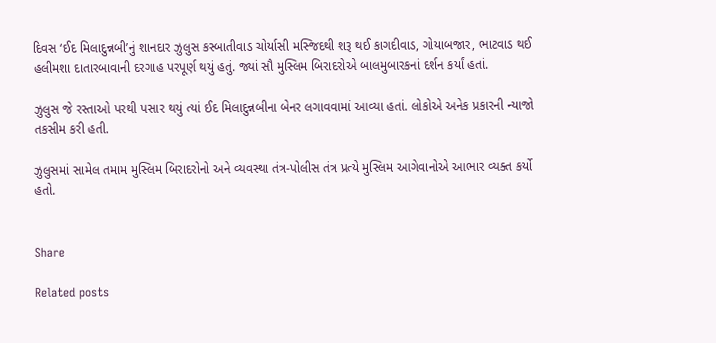દિવસ ‘ઈદ મિલાદુન્નબી’નું શાનદાર ઝુલુસ કસ્બાતીવાડ ચોર્યાસી મસ્જિદથી શરૂ થઈ કાગદીવાડ, ગોયાબજાર, ભાટવાડ થઈ હલીમશા દાતારબાવાની દરગાહ પરપૂર્ણ થયું હતું. જ્યાં સૌ મુસ્લિમ બિરાદરોએ બાલમુબારકનાં દર્શન કર્યાં હતાં.

ઝુલુસ જે રસ્તાઓ પરથી પસાર થયું ત્યાં ઈદ મિલાદુન્નબીના બેનર લગાવવામાં આવ્યા હતાં. લોકોએ અનેક પ્રકારની ન્યાજો તકસીમ કરી હતી.

ઝુલુસમાં સામેલ તમામ મુસ્લિમ બિરાદરોનો અને વ્યવસ્થા તંત્ર-પોલીસ તંત્ર પ્રત્યે મુસ્લિમ આગેવાનોએ આભાર વ્યક્ત કર્યો હતો.


Share

Related posts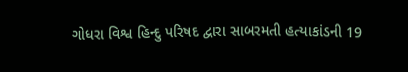ગોધરા વિશ્વ હિન્દુ પરિષદ દ્વારા સાબરમતી હત્યાકાંડની 19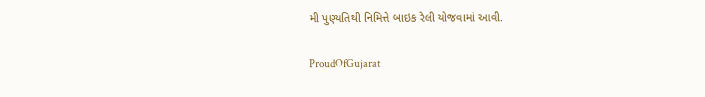મી પુણ્યતિથી નિમિત્તે બાઇક રેલી યોજવામાં આવી.

ProudOfGujarat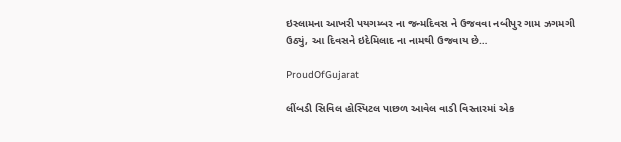ઇસ્લામના આખરી પયગમ્બર ના જન્મદિવસ ને ઉજવવા નબીપુર ગામ ઝગમગી ઉઠ્યું, આ દિવસને ઇદેમિલાદ ના નામથી ઉજવાય છે…

ProudOfGujarat

લીંબડી સિવિલ હોસ્પિટલ પાછળ આવેલ વાડી વિસ્તારમાં એક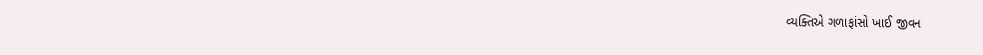વ્યક્તિએ ગળાફાંસો ખાઈ જીવન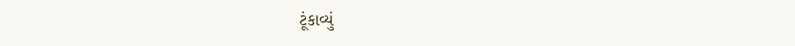ટૂંકાવ્યું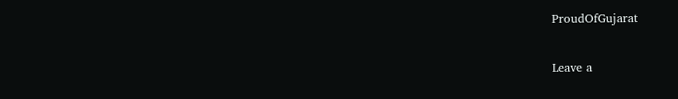ProudOfGujarat

Leave a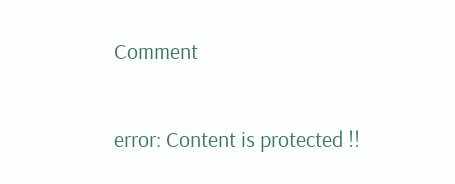Comment

error: Content is protected !!